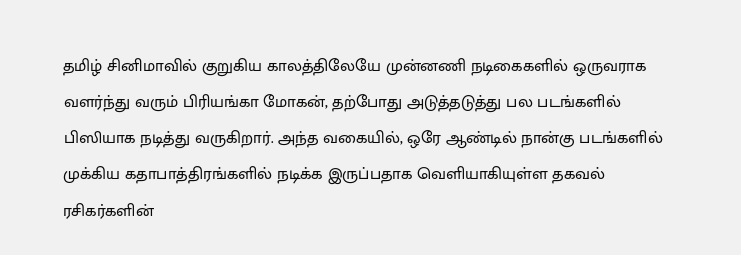தமிழ் சினிமாவில் குறுகிய காலத்திலேயே முன்னணி நடிகைகளில் ஒருவராக வளர்ந்து வரும் பிரியங்கா மோகன், தற்போது அடுத்தடுத்து பல படங்களில் பிஸியாக நடித்து வருகிறார். அந்த வகையில், ஒரே ஆண்டில் நான்கு படங்களில் முக்கிய கதாபாத்திரங்களில் நடிக்க இருப்பதாக வெளியாகியுள்ள தகவல் ரசிகர்களின்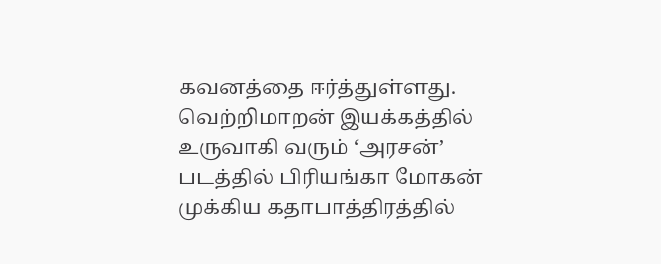கவனத்தை ஈர்த்துள்ளது.
வெற்றிமாறன் இயக்கத்தில் உருவாகி வரும் ‘அரசன்’ படத்தில் பிரியங்கா மோகன் முக்கிய கதாபாத்திரத்தில்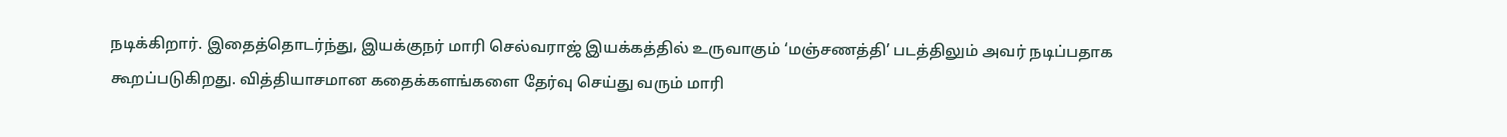நடிக்கிறார். இதைத்தொடர்ந்து, இயக்குநர் மாரி செல்வராஜ் இயக்கத்தில் உருவாகும் ‘மஞ்சணத்தி’ படத்திலும் அவர் நடிப்பதாக கூறப்படுகிறது. வித்தியாசமான கதைக்களங்களை தேர்வு செய்து வரும் மாரி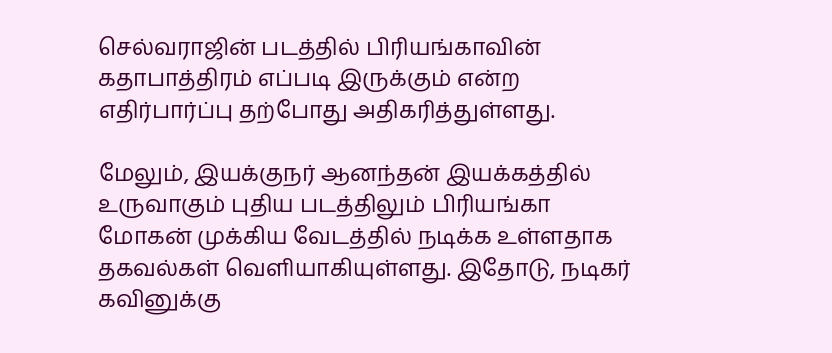செல்வராஜின் படத்தில் பிரியங்காவின் கதாபாத்திரம் எப்படி இருக்கும் என்ற எதிர்பார்ப்பு தற்போது அதிகரித்துள்ளது.

மேலும், இயக்குநர் ஆனந்தன் இயக்கத்தில் உருவாகும் புதிய படத்திலும் பிரியங்கா மோகன் முக்கிய வேடத்தில் நடிக்க உள்ளதாக தகவல்கள் வெளியாகியுள்ளது. இதோடு, நடிகர் கவினுக்கு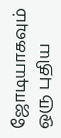ஜோடியாகவும் ஒரு புதிய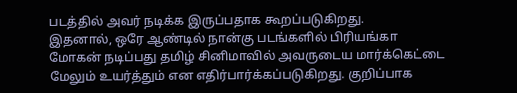படத்தில் அவர் நடிக்க இருப்பதாக கூறப்படுகிறது.
இதனால், ஒரே ஆண்டில் நான்கு படங்களில் பிரியங்கா மோகன் நடிப்பது தமிழ் சினிமாவில் அவருடைய மார்க்கெட்டை மேலும் உயர்த்தும் என எதிர்பார்க்கப்படுகிறது. குறிப்பாக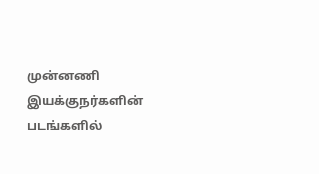முன்னணி இயக்குநர்களின் படங்களில்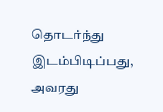தொடர்ந்து இடம்பிடிப்பது, அவரது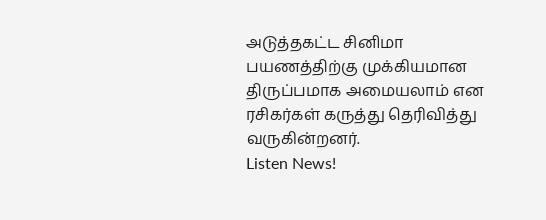அடுத்தகட்ட சினிமா பயணத்திற்கு முக்கியமான திருப்பமாக அமையலாம் என ரசிகர்கள் கருத்து தெரிவித்து வருகின்றனர்.
Listen News!